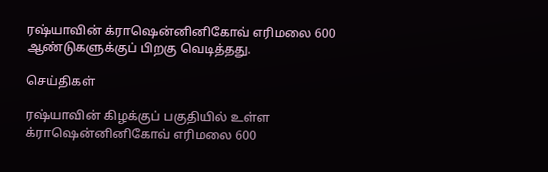ரஷ்யாவின் க்ராஷென்னினிகோவ் எரிமலை 600 ஆண்டுகளுக்குப் பிறகு வெடித்தது.

செய்திகள்

ரஷ்யாவின் கிழக்குப் பகுதியில் உள்ள க்ராஷென்னினிகோவ் எரிமலை 600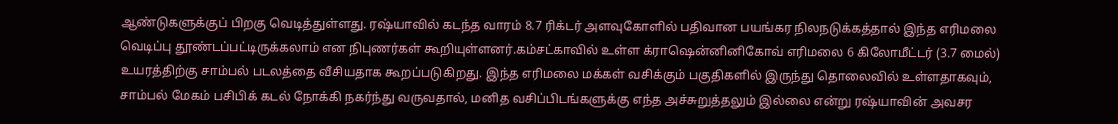ஆண்டுகளுக்குப் பிறகு வெடித்துள்ளது. ரஷ்யாவில் கடந்த வாரம் 8.7 ரிக்டர் அளவுகோளில் பதிவான பயங்கர நிலநடுக்கத்தால் இந்த எரிமலை வெடிப்பு தூண்டப்பட்டிருக்கலாம் என நிபுணர்கள் கூறியுள்ளனர்.கம்சட்காவில் உள்ள க்ராஷென்னினிகோவ் எரிமலை 6 கிலோமீட்டர் (3.7 மைல்) உயரத்திற்கு சாம்பல் படலத்தை வீசியதாக கூறப்படுகிறது. இந்த எரிமலை மக்கள் வசிக்கும் பகுதிகளில் இருந்து தொலைவில் உள்ளதாகவும், சாம்பல் மேகம் பசிபிக் கடல் நோக்கி நகர்ந்து வருவதால், மனித வசிப்பிடங்களுக்கு எந்த அச்சுறுத்தலும் இல்லை என்று ரஷ்யாவின் அவசர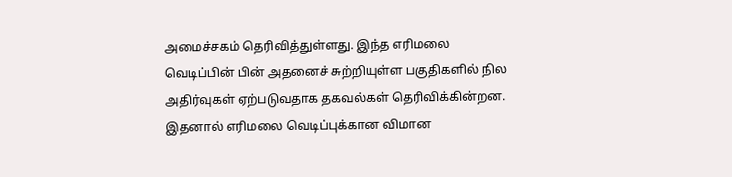அமைச்சகம் தெரிவித்துள்ளது. இந்த எரிமலை வெடிப்பின் பின் அதனைச் சுற்றியுள்ள பகுதிகளில் நில அதிர்வுகள் ஏற்படுவதாக தகவல்கள் தெரிவிக்கின்றன. இதனால் எரிமலை வெடிப்புக்கான விமான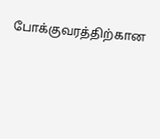போக்குவரத்திற்கான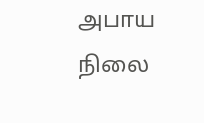அபாய நிலை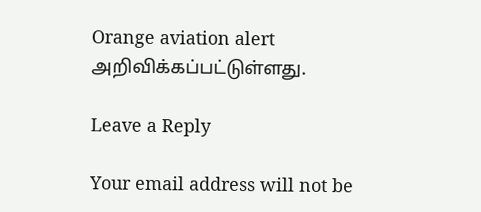Orange aviation alert அறிவிக்கப்பட்டுள்ளது.

Leave a Reply

Your email address will not be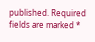published. Required fields are marked *